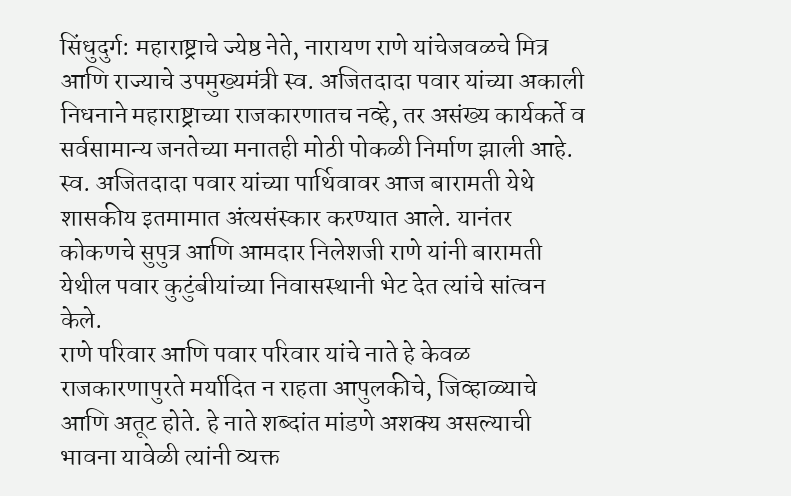सिंधुदुर्ग: महाराष्ट्राचे ज्येष्ठ नेते, नारायण राणे यांचेजवळचे मित्र आणि राज्याचे उपमुख्यमंत्री स्व. अजितदादा पवार यांच्या अकाली निधनाने महाराष्ट्राच्या राजकारणातच नव्हे, तर असंख्य कार्यकर्ते व सर्वसामान्य जनतेच्या मनातही मोठी पोकळी निर्माण झाली आहे.
स्व. अजितदादा पवार यांच्या पार्थिवावर आज बारामती येथे शासकीय इतमामात अंत्यसंस्कार करण्यात आले. यानंतर कोकणचे सुपुत्र आणि आमदार निलेशजी राणे यांनी बारामती येथील पवार कुटुंबीयांच्या निवासस्थानी भेट देत त्यांचे सांत्वन केले.
राणे परिवार आणि पवार परिवार यांचे नाते हे केवळ राजकारणापुरते मर्यादित न राहता आपुलकीचे, जिव्हाळ्याचे आणि अतूट होते. हे नाते शब्दांत मांडणे अशक्य असल्याची भावना यावेळी त्यांनी व्यक्त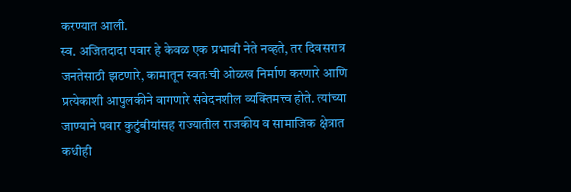करण्यात आली.
स्व. अजितदादा पवार हे केवळ एक प्रभावी नेते नव्हते, तर दिवसरात्र जनतेसाठी झटणारे, कामातून स्वतःची ओळख निर्माण करणारे आणि प्रत्येकाशी आपुलकीने वागणारे संवेदनशील व्यक्तिमत्त्व होते. त्यांच्या जाण्याने पवार कुटुंबीयांसह राज्यातील राजकीय व सामाजिक क्षेत्रात कधीही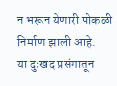न भरून येणारी पोकळी निर्माण झाली आहे.
या दुःखद प्रसंगातून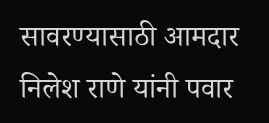सावरण्यासाठी आमदार निलेश राणे यांनी पवार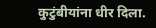कुटुंबीयांना धीर दिला.